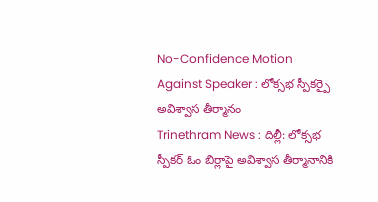No-Confidence Motion Against Speaker : లోక్సభ స్పీకర్పై అవిశ్వాస తీర్మానం
Trinethram News : దిల్లీ: లోక్సభ స్పీకర్ ఓం బిర్లాపై అవిశ్వాస తీర్మానానికి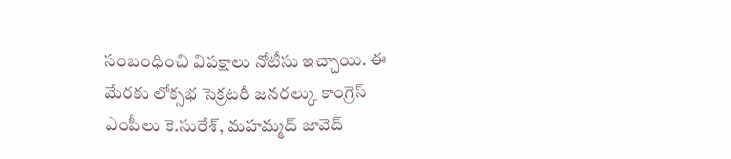సంబంధించి విపక్షాలు నోటీసు ఇచ్చాయి. ఈ మేరకు లోక్సభ సెక్రటరీ జనరల్కు కాంగ్రెస్ ఎంపీలు కె.సురేశ్, మహమ్మద్ జావెద్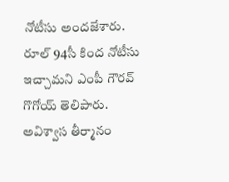నోటీసు అందజేశారు.
రూల్ 94సీ కింద నోటీసు ఇచ్చామని ఎంపీ గౌరవ్ గొగోయ్ తెలిపారు. అవిశ్వాస తీర్మానం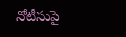నోటీసుపై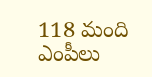118 మంది ఎంపీలు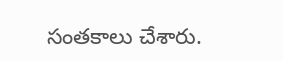సంతకాలు చేశారు.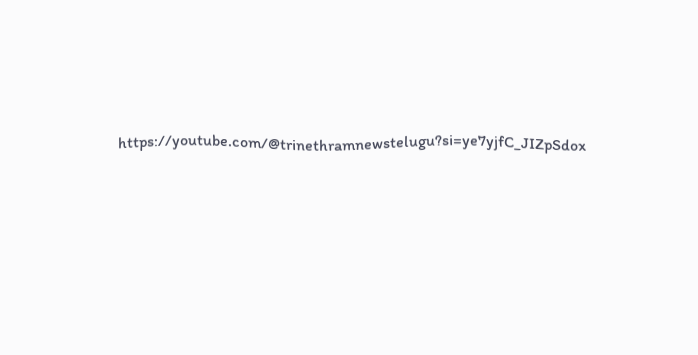https://youtube.com/@trinethramnewstelugu?si=ye7yjfC_JIZpSdox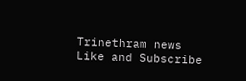Trinethram news
Like and Subscribe